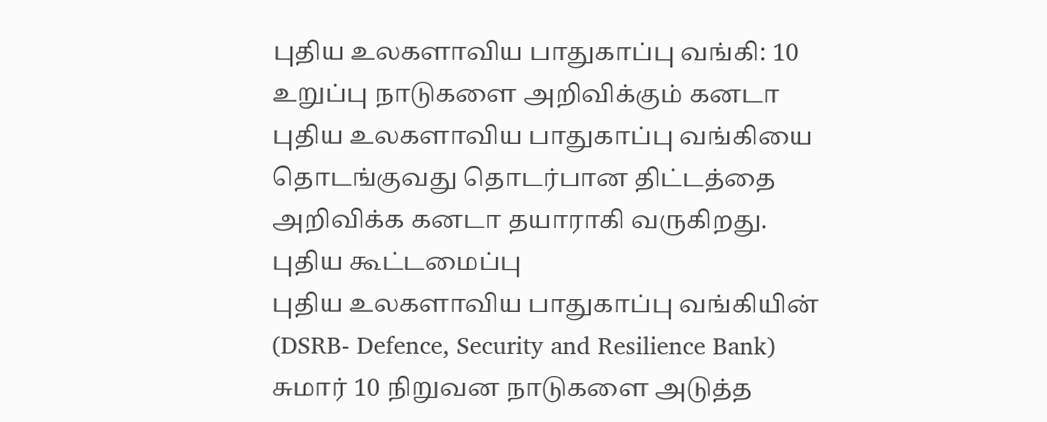புதிய உலகளாவிய பாதுகாப்பு வங்கி: 10 உறுப்பு நாடுகளை அறிவிக்கும் கனடா
புதிய உலகளாவிய பாதுகாப்பு வங்கியை தொடங்குவது தொடர்பான திட்டத்தை அறிவிக்க கனடா தயாராகி வருகிறது.
புதிய கூட்டமைப்பு
புதிய உலகளாவிய பாதுகாப்பு வங்கியின் (DSRB- Defence, Security and Resilience Bank) சுமார் 10 நிறுவன நாடுகளை அடுத்த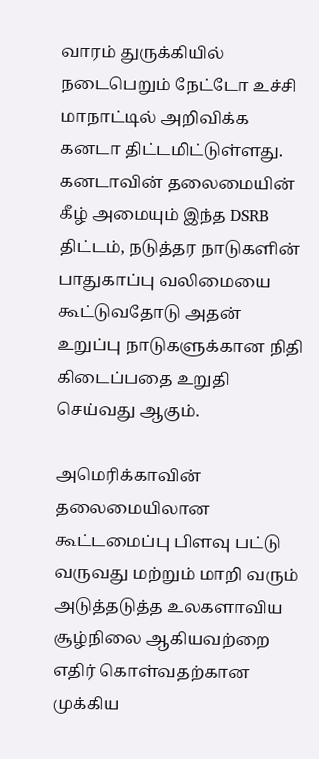வாரம் துருக்கியில் நடைபெறும் நேட்டோ உச்சி மாநாட்டில் அறிவிக்க கனடா திட்டமிட்டுள்ளது.
கனடாவின் தலைமையின் கீழ் அமையும் இந்த DSRB திட்டம், நடுத்தர நாடுகளின் பாதுகாப்பு வலிமையை கூட்டுவதோடு அதன் உறுப்பு நாடுகளுக்கான நிதி கிடைப்பதை உறுதி செய்வது ஆகும்.

அமெரிக்காவின் தலைமையிலான கூட்டமைப்பு பிளவு பட்டு வருவது மற்றும் மாறி வரும் அடுத்தடுத்த உலகளாவிய சூழ்நிலை ஆகியவற்றை எதிர் கொள்வதற்கான முக்கிய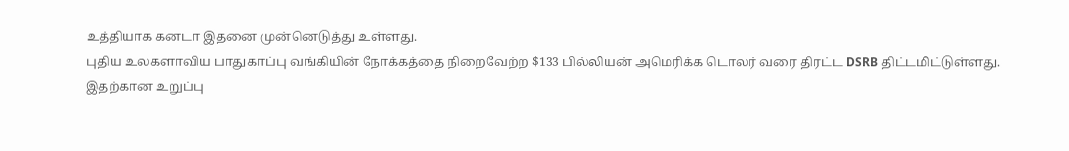உத்தியாக கனடா இதனை முன்னெடுத்து உள்ளது.
புதிய உலகளாவிய பாதுகாப்பு வங்கியின் நோக்கத்தை நிறைவேற்ற $133 பில்லியன் அமெரிக்க டொலர் வரை திரட்ட DSRB திட்டமிட்டுள்ளது.
இதற்கான உறுப்பு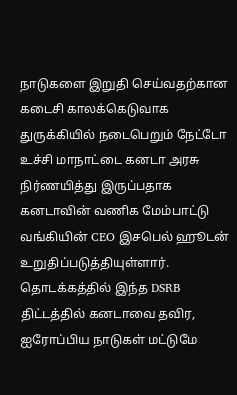நாடுகளை இறுதி செய்வதற்கான கடைசி காலக்கெடுவாக துருக்கியில் நடைபெறும் நேட்டோ உச்சி மாநாட்டை கனடா அரசு நிர்ணயித்து இருப்பதாக கனடாவின் வணிக மேம்பாட்டு வங்கியின் CEO இசபெல் ஹூடன் உறுதிப்படுத்தியுள்ளார்.
தொடக்கத்தில் இந்த DSRB திட்டத்தில் கனடாவை தவிர, ஐரோப்பிய நாடுகள் மட்டுமே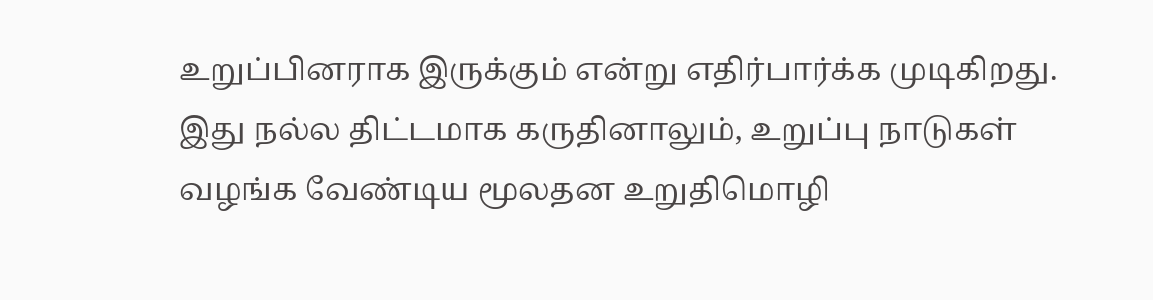உறுப்பினராக இருக்கும் என்று எதிர்பார்க்க முடிகிறது.
இது நல்ல திட்டமாக கருதினாலும், உறுப்பு நாடுகள் வழங்க வேண்டிய மூலதன உறுதிமொழி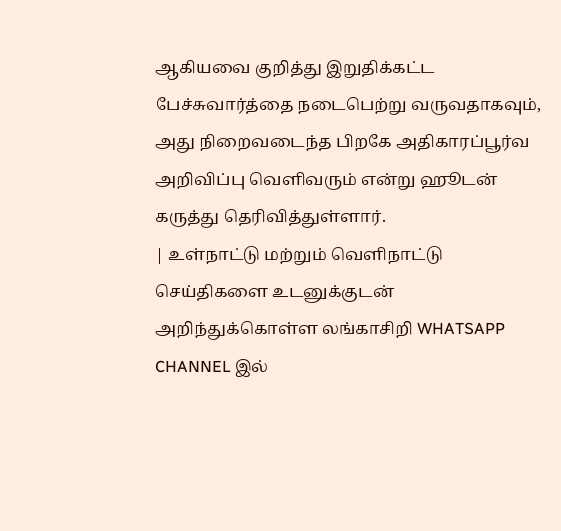ஆகியவை குறித்து இறுதிக்கட்ட பேச்சுவார்த்தை நடைபெற்று வருவதாகவும், அது நிறைவடைந்த பிறகே அதிகாரப்பூர்வ அறிவிப்பு வெளிவரும் என்று ஹூடன் கருத்து தெரிவித்துள்ளார்.
| உள்நாட்டு மற்றும் வெளிநாட்டு செய்திகளை உடனுக்குடன் அறிந்துக்கொள்ள லங்காசிறி WHATSAPP CHANNEL இல்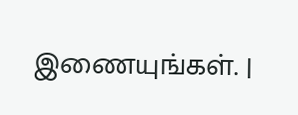இணையுங்கள். |